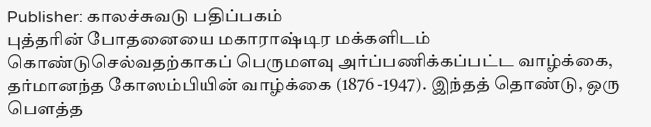Publisher: காலச்சுவடு பதிப்பகம்
புத்தரின் போதனையை மகாராஷ்டிர மக்களிடம் கொண்டுசெல்வதற்காகப் பெருமளவு அர்ப்பணிக்கப்பட்ட வாழ்க்கை, தர்மானந்த கோஸம்பியின் வாழ்க்கை (1876 -1947). இந்தத் தொண்டு, ஒரு பௌத்த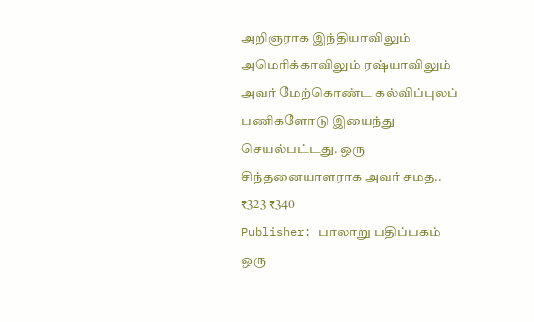அறிஞராக இந்தியாவிலும் அமெரிக்காவிலும் ரஷ்யாவிலும் அவர் மேற்கொண்ட கல்விப்புலப் பணிகளோடு இயைந்து செயல்பட்டது. ஒரு சிந்தனையாளராக அவர் சமத..
₹323 ₹340
Publisher: பாலாறு பதிப்பகம்
ஒரு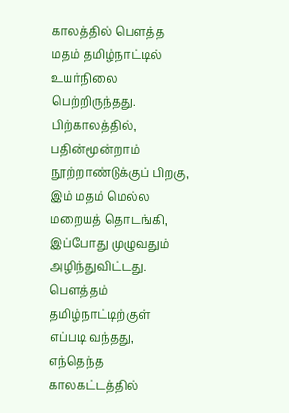காலத்தில் பௌத்த மதம் தமிழ்நாட்டில் உயர்நிலை பெற்றிருந்தது. பிற்காலத்தில், பதின்மூன்றாம் நூற்றாண்டுக்குப் பிறகு, இம் மதம் மெல்ல மறையத் தொடங்கி, இப்போது முழுவதும் அழிந்துவிட்டது. பௌத்தம் தமிழ்நாட்டிற்குள் எப்படி வந்தது, எந்தெந்த காலகட்டத்தில்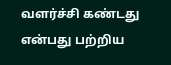வளர்ச்சி கண்டது என்பது பற்றிய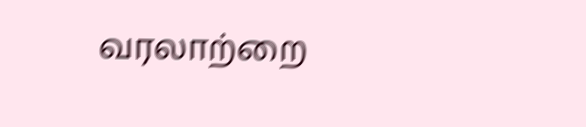வரலாற்றை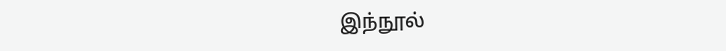இந்நூல்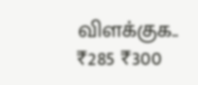விளக்குக..
₹285 ₹300